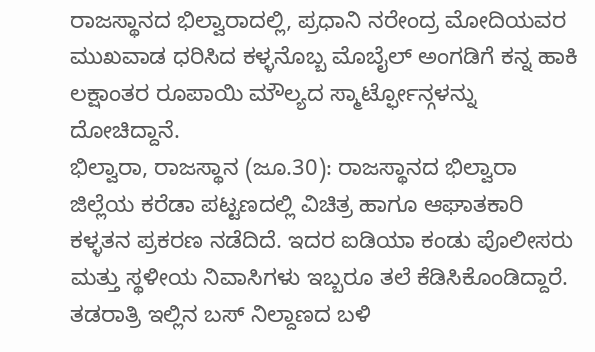ರಾಜಸ್ಥಾನದ ಭಿಲ್ವಾರಾದಲ್ಲಿ, ಪ್ರಧಾನಿ ನರೇಂದ್ರ ಮೋದಿಯವರ ಮುಖವಾಡ ಧರಿಸಿದ ಕಳ್ಳನೊಬ್ಬ ಮೊಬೈಲ್ ಅಂಗಡಿಗೆ ಕನ್ನ ಹಾಕಿ ಲಕ್ಷಾಂತರ ರೂಪಾಯಿ ಮೌಲ್ಯದ ಸ್ಮಾರ್ಟ್ಫೋನ್ಗಳನ್ನು ದೋಚಿದ್ದಾನೆ.
ಭಿಲ್ವಾರಾ, ರಾಜಸ್ಥಾನ (ಜೂ.30): ರಾಜಸ್ಥಾನದ ಭಿಲ್ವಾರಾ ಜಿಲ್ಲೆಯ ಕರೆಡಾ ಪಟ್ಟಣದಲ್ಲಿ ವಿಚಿತ್ರ ಹಾಗೂ ಆಘಾತಕಾರಿ ಕಳ್ಳತನ ಪ್ರಕರಣ ನಡೆದಿದೆ. ಇದರ ಐಡಿಯಾ ಕಂಡು ಪೊಲೀಸರು ಮತ್ತು ಸ್ಥಳೀಯ ನಿವಾಸಿಗಳು ಇಬ್ಬರೂ ತಲೆ ಕೆಡಿಸಿಕೊಂಡಿದ್ದಾರೆ. ತಡರಾತ್ರಿ ಇಲ್ಲಿನ ಬಸ್ ನಿಲ್ದಾಣದ ಬಳಿ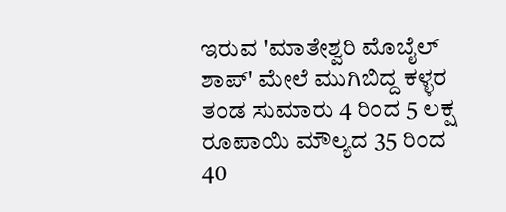ಇರುವ 'ಮಾತೇಶ್ವರಿ ಮೊಬೈಲ್ ಶಾಪ್' ಮೇಲೆ ಮುಗಿಬಿದ್ದ ಕಳ್ಳರ ತಂಡ ಸುಮಾರು 4 ರಿಂದ 5 ಲಕ್ಷ ರೂಪಾಯಿ ಮೌಲ್ಯದ 35 ರಿಂದ 40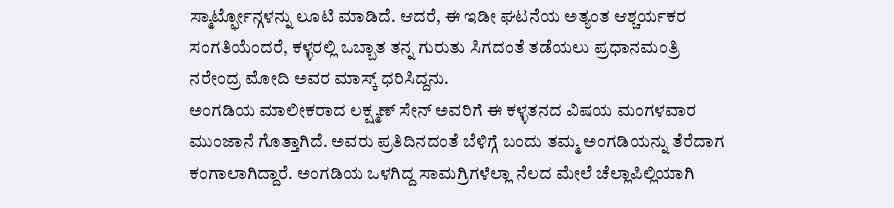ಸ್ಮಾರ್ಟ್ಫೋನ್ಗಳನ್ನು ಲೂಟಿ ಮಾಡಿದೆ. ಆದರೆ, ಈ ಇಡೀ ಘಟನೆಯ ಅತ್ಯಂತ ಆಶ್ಚರ್ಯಕರ ಸಂಗತಿಯೆಂದರೆ, ಕಳ್ಳರಲ್ಲಿ ಒಬ್ಬಾತ ತನ್ನ ಗುರುತು ಸಿಗದಂತೆ ತಡೆಯಲು ಪ್ರಧಾನಮಂತ್ರಿ ನರೇಂದ್ರ ಮೋದಿ ಅವರ ಮಾಸ್ಕ್ ಧರಿಸಿದ್ದನು.
ಅಂಗಡಿಯ ಮಾಲೀಕರಾದ ಲಕ್ಷ್ಮಣ್ ಸೇನ್ ಅವರಿಗೆ ಈ ಕಳ್ಳತನದ ವಿಷಯ ಮಂಗಳವಾರ ಮುಂಜಾನೆ ಗೊತ್ತಾಗಿದೆ. ಅವರು ಪ್ರತಿದಿನದಂತೆ ಬೆಳಿಗ್ಗೆ ಬಂದು ತಮ್ಮ ಅಂಗಡಿಯನ್ನು ತೆರೆದಾಗ ಕಂಗಾಲಾಗಿದ್ದಾರೆ. ಅಂಗಡಿಯ ಒಳಗಿದ್ದ ಸಾಮಗ್ರಿಗಳೆಲ್ಲಾ ನೆಲದ ಮೇಲೆ ಚೆಲ್ಲಾಪಿಲ್ಲಿಯಾಗಿ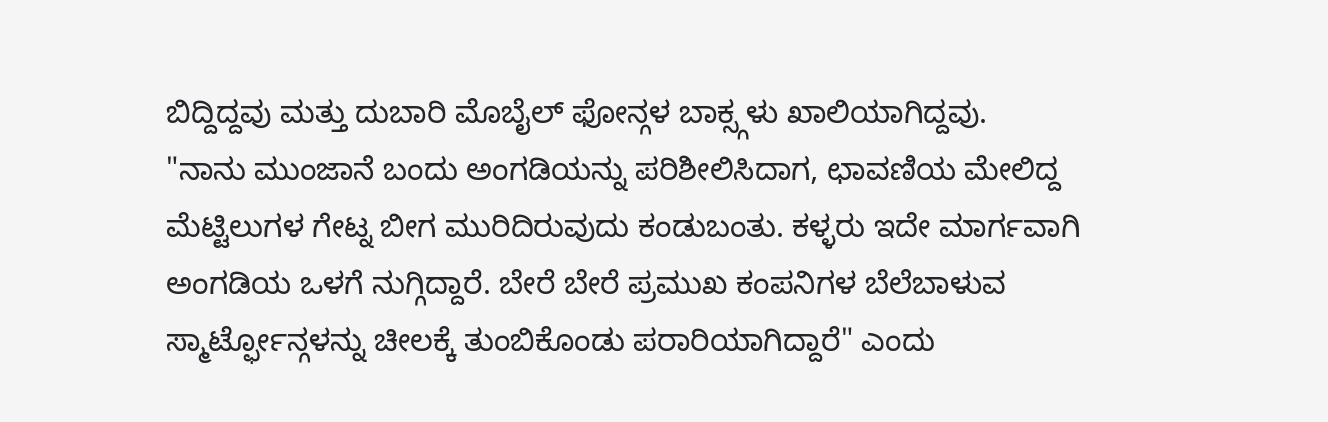ಬಿದ್ದಿದ್ದವು ಮತ್ತು ದುಬಾರಿ ಮೊಬೈಲ್ ಫೋನ್ಗಳ ಬಾಕ್ಸ್ಗಳು ಖಾಲಿಯಾಗಿದ್ದವು.
"ನಾನು ಮುಂಜಾನೆ ಬಂದು ಅಂಗಡಿಯನ್ನು ಪರಿಶೀಲಿಸಿದಾಗ, ಛಾವಣಿಯ ಮೇಲಿದ್ದ ಮೆಟ್ಟಿಲುಗಳ ಗೇಟ್ನ ಬೀಗ ಮುರಿದಿರುವುದು ಕಂಡುಬಂತು. ಕಳ್ಳರು ಇದೇ ಮಾರ್ಗವಾಗಿ ಅಂಗಡಿಯ ಒಳಗೆ ನುಗ್ಗಿದ್ದಾರೆ. ಬೇರೆ ಬೇರೆ ಪ್ರಮುಖ ಕಂಪನಿಗಳ ಬೆಲೆಬಾಳುವ ಸ್ಮಾರ್ಟ್ಫೋನ್ಗಳನ್ನು ಚೀಲಕ್ಕೆ ತುಂಬಿಕೊಂಡು ಪರಾರಿಯಾಗಿದ್ದಾರೆ" ಎಂದು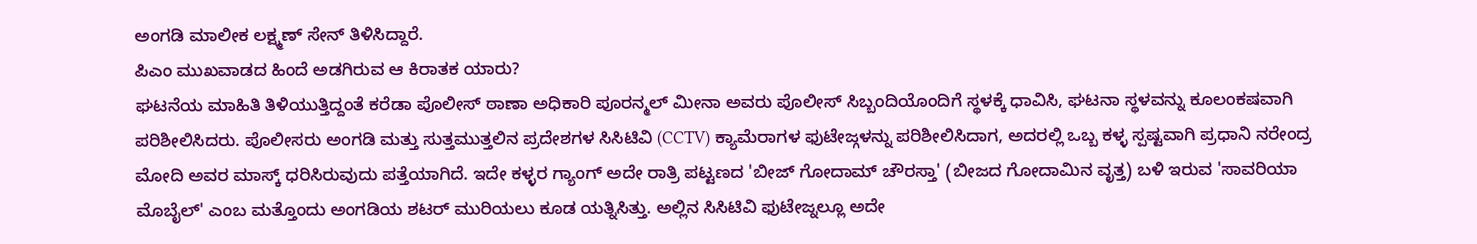ಅಂಗಡಿ ಮಾಲೀಕ ಲಕ್ಷ್ಮಣ್ ಸೇನ್ ತಿಳಿಸಿದ್ದಾರೆ.
ಪಿಎಂ ಮುಖವಾಡದ ಹಿಂದೆ ಅಡಗಿರುವ ಆ ಕಿರಾತಕ ಯಾರು?
ಘಟನೆಯ ಮಾಹಿತಿ ತಿಳಿಯುತ್ತಿದ್ದಂತೆ ಕರೆಡಾ ಪೊಲೀಸ್ ಠಾಣಾ ಅಧಿಕಾರಿ ಪೂರನ್ಮಲ್ ಮೀನಾ ಅವರು ಪೊಲೀಸ್ ಸಿಬ್ಬಂದಿಯೊಂದಿಗೆ ಸ್ಥಳಕ್ಕೆ ಧಾವಿಸಿ, ಘಟನಾ ಸ್ಥಳವನ್ನು ಕೂಲಂಕಷವಾಗಿ ಪರಿಶೀಲಿಸಿದರು. ಪೊಲೀಸರು ಅಂಗಡಿ ಮತ್ತು ಸುತ್ತಮುತ್ತಲಿನ ಪ್ರದೇಶಗಳ ಸಿಸಿಟಿವಿ (CCTV) ಕ್ಯಾಮೆರಾಗಳ ಫುಟೇಜ್ಗಳನ್ನು ಪರಿಶೀಲಿಸಿದಾಗ, ಅದರಲ್ಲಿ ಒಬ್ಬ ಕಳ್ಳ ಸ್ಪಷ್ಟವಾಗಿ ಪ್ರಧಾನಿ ನರೇಂದ್ರ ಮೋದಿ ಅವರ ಮಾಸ್ಕ್ ಧರಿಸಿರುವುದು ಪತ್ತೆಯಾಗಿದೆ. ಇದೇ ಕಳ್ಳರ ಗ್ಯಾಂಗ್ ಅದೇ ರಾತ್ರಿ ಪಟ್ಟಣದ 'ಬೀಜ್ ಗೋದಾಮ್ ಚೌರಸ್ತಾ' (ಬೀಜದ ಗೋದಾಮಿನ ವೃತ್ತ) ಬಳಿ ಇರುವ 'ಸಾವರಿಯಾ ಮೊಬೈಲ್' ಎಂಬ ಮತ್ತೊಂದು ಅಂಗಡಿಯ ಶಟರ್ ಮುರಿಯಲು ಕೂಡ ಯತ್ನಿಸಿತ್ತು. ಅಲ್ಲಿನ ಸಿಸಿಟಿವಿ ಫುಟೇಜ್ನಲ್ಲೂ ಅದೇ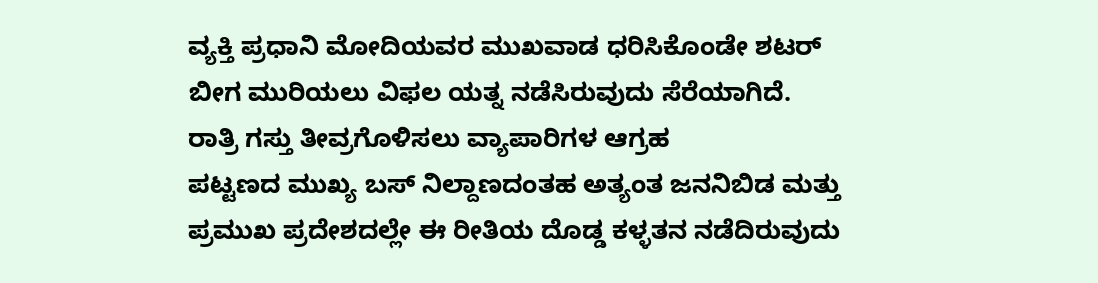ವ್ಯಕ್ತಿ ಪ್ರಧಾನಿ ಮೋದಿಯವರ ಮುಖವಾಡ ಧರಿಸಿಕೊಂಡೇ ಶಟರ್ ಬೀಗ ಮುರಿಯಲು ವಿಫಲ ಯತ್ನ ನಡೆಸಿರುವುದು ಸೆರೆಯಾಗಿದೆ.
ರಾತ್ರಿ ಗಸ್ತು ತೀವ್ರಗೊಳಿಸಲು ವ್ಯಾಪಾರಿಗಳ ಆಗ್ರಹ
ಪಟ್ಟಣದ ಮುಖ್ಯ ಬಸ್ ನಿಲ್ದಾಣದಂತಹ ಅತ್ಯಂತ ಜನನಿಬಿಡ ಮತ್ತು ಪ್ರಮುಖ ಪ್ರದೇಶದಲ್ಲೇ ಈ ರೀತಿಯ ದೊಡ್ಡ ಕಳ್ಳತನ ನಡೆದಿರುವುದು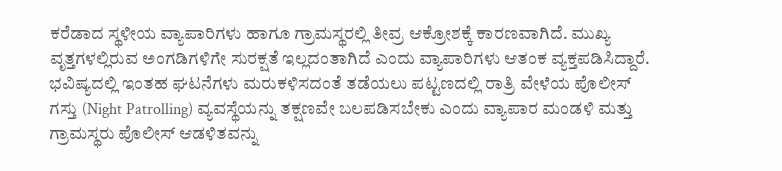ಕರೆಡಾದ ಸ್ಥಳೀಯ ವ್ಯಾಪಾರಿಗಳು ಹಾಗೂ ಗ್ರಾಮಸ್ಥರಲ್ಲಿ ತೀವ್ರ ಆಕ್ರೋಶಕ್ಕೆ ಕಾರಣವಾಗಿದೆ. ಮುಖ್ಯ ವೃತ್ತಗಳಲ್ಲಿರುವ ಅಂಗಡಿಗಳಿಗೇ ಸುರಕ್ಷತೆ ಇಲ್ಲದಂತಾಗಿದೆ ಎಂದು ವ್ಯಾಪಾರಿಗಳು ಆತಂಕ ವ್ಯಕ್ತಪಡಿಸಿದ್ದಾರೆ.
ಭವಿಷ್ಯದಲ್ಲಿ ಇಂತಹ ಘಟನೆಗಳು ಮರುಕಳಿಸದಂತೆ ತಡೆಯಲು ಪಟ್ಟಣದಲ್ಲಿ ರಾತ್ರಿ ವೇಳೆಯ ಪೊಲೀಸ್ ಗಸ್ತು (Night Patrolling) ವ್ಯವಸ್ಥೆಯನ್ನು ತಕ್ಷಣವೇ ಬಲಪಡಿಸಬೇಕು ಎಂದು ವ್ಯಾಪಾರ ಮಂಡಳಿ ಮತ್ತು ಗ್ರಾಮಸ್ಥರು ಪೊಲೀಸ್ ಆಡಳಿತವನ್ನು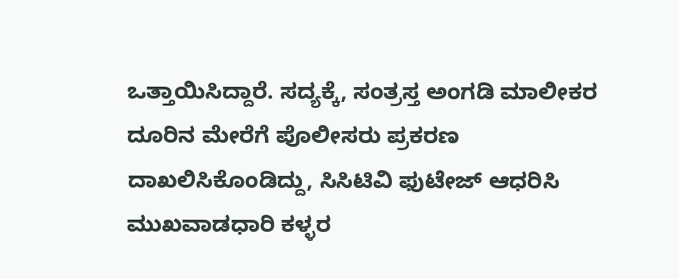ಒತ್ತಾಯಿಸಿದ್ದಾರೆ. ಸದ್ಯಕ್ಕೆ, ಸಂತ್ರಸ್ತ ಅಂಗಡಿ ಮಾಲೀಕರ ದೂರಿನ ಮೇರೆಗೆ ಪೊಲೀಸರು ಪ್ರಕರಣ ದಾಖಲಿಸಿಕೊಂಡಿದ್ದು, ಸಿಸಿಟಿವಿ ಫುಟೇಜ್ ಆಧರಿಸಿ ಮುಖವಾಡಧಾರಿ ಕಳ್ಳರ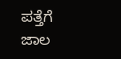ಪತ್ತೆಗೆ ಜಾಲ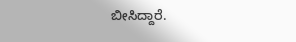ಬೀಸಿದ್ದಾರೆ.